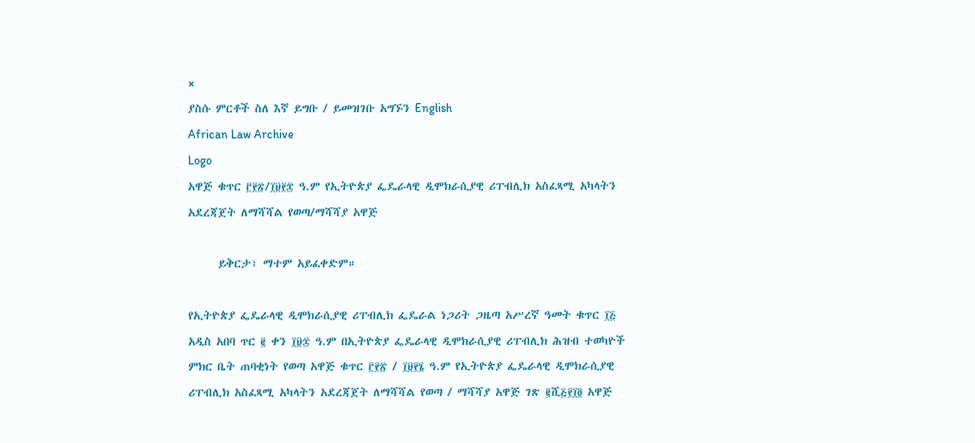×
ያስሱ ምርቶች ስለ እኛ ይግቡ / ይመዝገቡ አግኙን English
African Law Archive
Logo
አዋጅ ቁጥር ፫፻፳/፲፱፻፰ ዓ.ም የኢትዮጵያ ፌዴራላዊ ዲሞክራሲያዊ ሪፐብሊክ አስፈጻሚ አካላትን አደረጃጀት ለማሻሻል የወጣ/ማሻሻያ አዋጅ

      ይቅርታ፣ ማተም አይፈቀድም።

የኢትዮጵያ ፌዴራላዊ ዲሞክራሲያዊ ሪፐብሊክ ፌዴራል ነጋሪት ጋዜጣ አሥረኛ ዓመት ቁጥር ፲፭ አዲስ አበባ ጥር ፪ ቀን ፲፱፷ ዓ.ም በኢትዮጵያ ፌዴራላዊ ዲሞክራሲያዊ ሪፐብሊክ ሕዝብ ተወካዮች ምክር ቤት ጠባቂነት የወጣ አዋጅ ቁጥር ፫፻፳ / ፲፱፻፮ ዓ.ም የኢትዮጵያ ፌዴራላዊ ዲሞክራሲያዊ ሪፐብሊክ አስፈጻሚ አካላትን አደረጃጀት ለማሻሻል የወጣ / ማሻሻያ አዋጅ ገጽ ፪ሺ፭፻፲፬ አዋጅ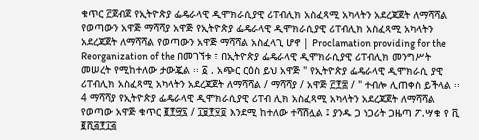ቁጥር ፫ጀብጀ የኢትዮጵያ ፌዴራላዊ ዲሞክራሲያዊ ሪፐብሊክ አስፈጻሚ አካላትን አደረጃጀት ለማሻሻል የወጣውን አዋጅ ማሻሻያ አዋጅ የኢትዮጵያ ፌዴራላዊ ዲሞክራሲያዊ ሪፐብሊክ አስፈጻሚ አካላትን አደረጃጀት ለማሻሻል የወጣውን አዋጅ ማሻሻል አስፈላጊ ሆኖ | Proclamation providing for the Reorganization of the በመገኘቱ ፣ በኢትዮጵያ ፌዴራላዊ ዲሞክራሲያዊ ሪፐብሊክ መንግሥት መሠረት የሚከተለው ታውጇል ፡፡ ፩ . አጭር ርዕስ ይህ አዋጅ " የኢትዮጵያ ፌዴራላዊ ዲሞክራሲ ያዊ ሪፐብሊክ አስፈጻሚ አካላትን አደረጃጀት ለማሻሻል / ማሻሻያ / አዋጅ ፫፻፰ / " ተብሎ ሊጠቀስ ይችላል ፡፡ 4 ማሻሻያ የኢትዮጵያ ፌዴራላዊ ዲሞክራሲያዊ ሪፐብ ሊክ አስፈጻሚ አካላትን አደረጃጀት ለማሻሻል የወጣው አዋጅ ቁጥር ፪፻፵፯ / ፲፱፻፶፬ እንደሚ ከተለው ተሻሽሏል ፤ ያንዱ ጋ ነጋሪት ጋዜጣ ፖ.ሣቁ የ ቪ ፪ሺ፭፻፲፭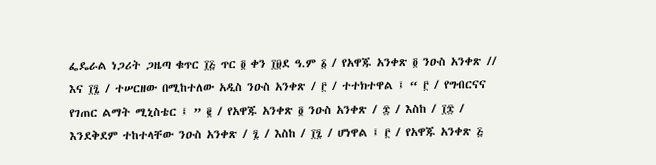ፌዴራል ነጋሪት ጋዜጣ ቁጥር ፲፭ ጥር ፬ ቀን ፲፱ደ ዓ.ም ፩ / የአዋጁ አንቀጽ ፬ ንዑስ አንቀጽ // እና ፲፯ / ተሠርዘው በሚከተለው አዲስ ንዑስ አንቀጽ / ፫ / ተተክተዋል ፤ “ ፫ / የግብርናና የገጠር ልማት ሚኒስቴር ፤ ” ፪ / የአዋጁ አንቀጽ ፬ ንዑስ አንቀጽ / ፰ / እስከ / ፲፰ / እንደቅደም ተከተላቸው ንዑስ አንቀጽ / ፯ / እስከ / ፲፯ / ሆነዋል ፤ ፫ / የአዋጁ አንቀጽ ፭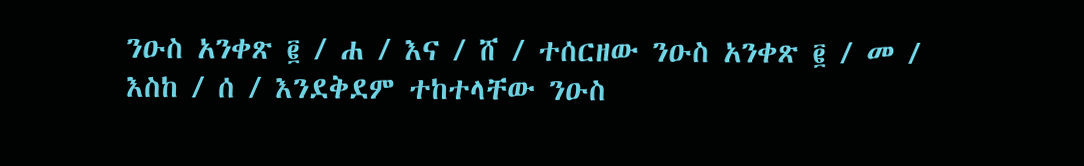ንዑስ አንቀጽ ፪ / ሐ / እና / ሸ / ተሰርዘው ንዑስ አንቀጽ ፪ / መ / እስከ / ሰ / እንደቅደም ተከተላቸው ንዑስ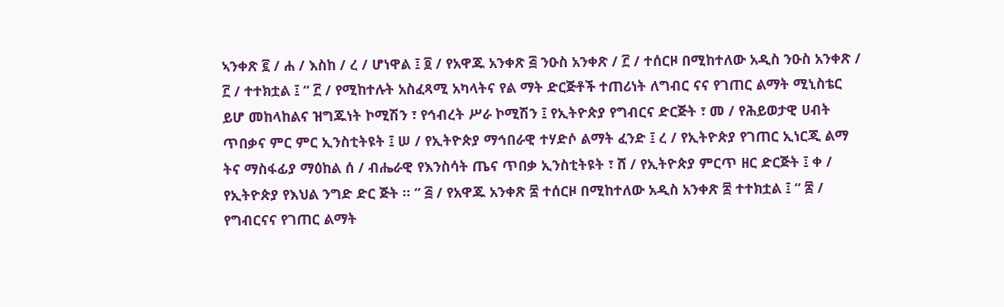ኣንቀጽ ፪ / ሐ / እስከ / ረ / ሆነዋል ፤ ፬ / የአዋጁ አንቀጽ ፭ ንዑስ አንቀጽ / ፫ / ተሰርዞ በሚከተለው አዲስ ንዑስ አንቀጽ / ፫ / ተተክቷል ፤ “ ፫ / የሚከተሉት አስፈጻሚ አካላትና የል ማት ድርጅቶች ተጠሪነት ለግብር ናና የገጠር ልማት ሚኒስቴር ይሆ መከላከልና ዝግጁነት ኮሚሽን ፣ የኅብረት ሥራ ኮሚሽን ፤ የኢትዮጵያ የግብርና ድርጅት ፣ መ / የሕይወታዊ ሀብት ጥበቃና ምር ምር ኢንስቲትዩት ፤ ሠ / የኢትዮጵያ ማኅበራዊ ተሃድሶ ልማት ፈንድ ፤ ረ / የኢትዮጵያ የገጠር ኢነርጂ ልማ ትና ማስፋፊያ ማዕከል ሰ / ብሔራዊ የእንስሳት ጤና ጥበቃ ኢንስቲትዩት ፣ ሸ / የኢትዮጵያ ምርጥ ዘር ድርጅት ፤ ቀ / የኢትዮጵያ የእህል ንግድ ድር ጅት ፡፡ ” ፭ / የአዋጁ አንቀጽ ፰ ተሰርዞ በሚከተለው አዲስ አንቀጽ ፰ ተተክቷል ፤ “ ፰ / የግብርናና የገጠር ልማት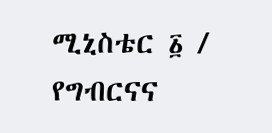ሚኒስቴር ፩ / የግብርናና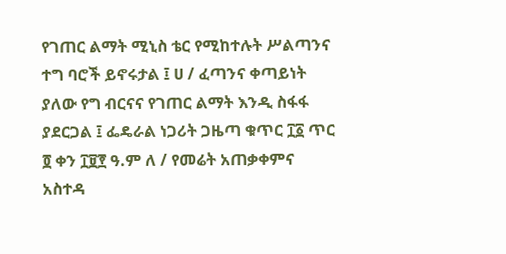የገጠር ልማት ሚኒስ ቴር የሚከተሉት ሥልጣንና ተግ ባሮች ይኖሩታል ፤ ሀ / ፈጣንና ቀጣይነት ያለው የግ ብርናና የገጠር ልማት እንዲ ስፋፋ ያደርጋል ፤ ፌዴራል ነጋሪት ጋዜጣ ቁጥር ፲፩ ጥር ፬ ቀን ፲፱፻ ዓ.ም ለ / የመሬት አጠቃቀምና አስተዳ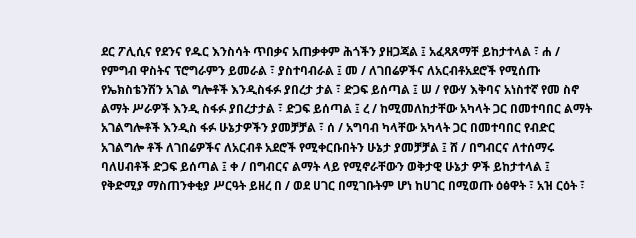ደር ፖሊሲና የደንና የዱር እንስሳት ጥበቃና አጠቃቀም ሕጎችን ያዘጋጃል ፤ አፈጻጸማቸ ይከታተላል ፣ ሐ / የምግብ ዋስትና ፕሮግራምን ይመራል ፣ ያስተባብራል ፤ መ / ለገበሬዎችና ለአርብቶአደሮች የሚሰጡ የኤክስቴንሽን አገል ግሎቶች እንዲስፋፉ ያበረታ ታል ፣ ድጋፍ ይሰጣል ፤ ሠ / የውሃ እቅባና አነስተኛ የመ ስኖ ልማት ሥራዎች እንዲ ስፋፉ ያበረታታል ፣ ድጋፍ ይሰጣል ፤ ረ / ከሚመለከታቸው አካላት ጋር በመተባበር ልማት አገልግሎቶች እንዲስ ፋፉ ሁኔታዎችን ያመቻቻል ፣ ሰ / አግባብ ካላቸው አካላት ጋር በመተባበር የብድር አገልግሎ ቶች ለገበሬዎችና ለአርብቶ አደሮች የሚቀርቡበትን ሁኔታ ያመቻቻል ፤ ሸ / በግብርና ለተሰማሩ ባለሀብቶች ድጋፍ ይሰጣል ፤ ቀ / በግብርና ልማት ላይ የሚኖራቸውን ወቅታዊ ሁኔታ ዎች ይከታተላል ፤ የቅድሚያ ማስጠንቀቂያ ሥርዓት ይዘረ በ / ወደ ሀገር በሚገቡትም ሆነ ከሀገር በሚወጡ ዕፅዋት ፣ አዝ ርዕት ፣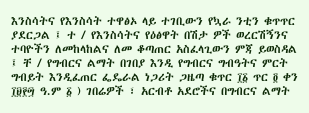እንስሳትና የእንስሳት ተዋፅኦ ላይ ተገቢውን የኳራ ንቲን ቁጥጥር ያደርጋል ፤ ተ / የእንስሳትና የዕፅዋት በሽታ ዎች ወረርሽኝንና ተባዮችን ለመከላከልና ለመ ቆጣጠር አስፈላጊውን ምጃ ይወስዳል ፤ ቸ / የግብርና ልማት በገበያ እንዲ የግብርና ግብዓትና ምርት ግብይት እንዲፈጠር ፌዴራል ነጋሪት ጋዜጣ ቁጥር ፲፩ ጥር ፬ ቀን ፲፱፻፵ ዓ.ም ፩ ) ገበሬዎች ፣ አርብቶ አደሮችና በግብርና ልማት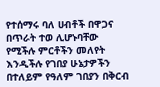የተሰማሩ ባለ ሀብቶች በዋጋና በጥራት ተወ ሊሆኑባቸው የሚችሉ ምርቶችን መለየት እንዲችሉ የገበያ ሁኔታዎችን በተለይም የዓለም ገበያን በቅርብ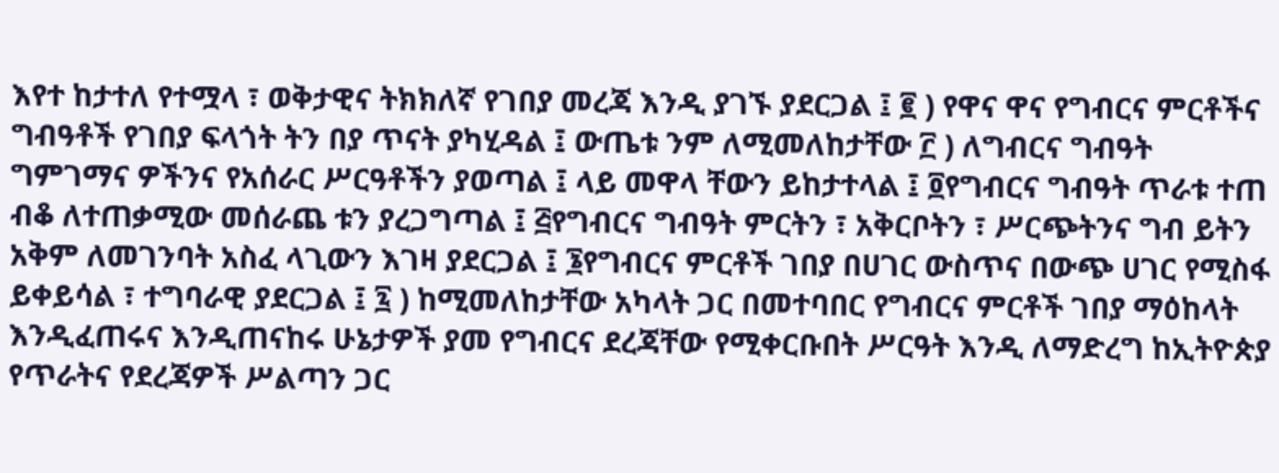እየተ ከታተለ የተሟላ ፣ ወቅታዊና ትክክለኛ የገበያ መረጃ እንዲ ያገኙ ያደርጋል ፤ ፪ ) የዋና ዋና የግብርና ምርቶችና ግብዓቶች የገበያ ፍላጎት ትን በያ ጥናት ያካሂዳል ፤ ውጤቱ ንም ለሚመለከታቸው ፫ ) ለግብርና ግብዓት ግምገማና ዎችንና የአሰራር ሥርዓቶችን ያወጣል ፤ ላይ መዋላ ቸውን ይከታተላል ፤ ፬የግብርና ግብዓት ጥራቱ ተጠ ብቆ ለተጠቃሚው መሰራጨ ቱን ያረጋግጣል ፤ ፭የግብርና ግብዓት ምርትን ፣ አቅርቦትን ፣ ሥርጭትንና ግብ ይትን አቅም ለመገንባት አስፈ ላጊውን እገዛ ያደርጋል ፤ ፮የግብርና ምርቶች ገበያ በሀገር ውስጥና በውጭ ሀገር የሚስፋ ይቀይሳል ፣ ተግባራዊ ያደርጋል ፤ ፯ ) ከሚመለከታቸው አካላት ጋር በመተባበር የግብርና ምርቶች ገበያ ማዕከላት እንዲፈጠሩና እንዲጠናከሩ ሁኔታዎች ያመ የግብርና ደረጃቸው የሚቀርቡበት ሥርዓት እንዲ ለማድረግ ከኢትዮጵያ የጥራትና የደረጃዎች ሥልጣን ጋር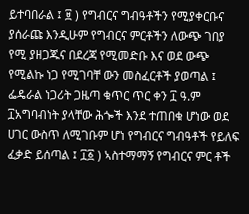ይተባበራል ፤ ፱ ) የግብርና ግብዓቶችን የሚያቀርቡና ያሰራጩ እንዲሁም የግብርና ምርቶችን ለውጭ ገበያ የሚ ያዘጋጁና በደረጃ የሚመድቡ እና ወደ ውጭ የሚልኩ ነጋ የሚገባቸ ውን መስፈርቶች ያወጣል ፤ ፌዴራል ነጋሪት ጋዜጣ ቁጥር ጥር ቀን ፲ ዓ.ም ፲አግባብነት ያላቸው ሕጐች እንደ ተጠበቁ ሆነው ወደ ሀገር ውስጥ ለሚገቡም ሆነ የግብርና ግብዓቶች የይለፍ ፈቃድ ይሰጣል ፤ ፲፩ ) ኣስተማማኝ የግብርና ምር ቶች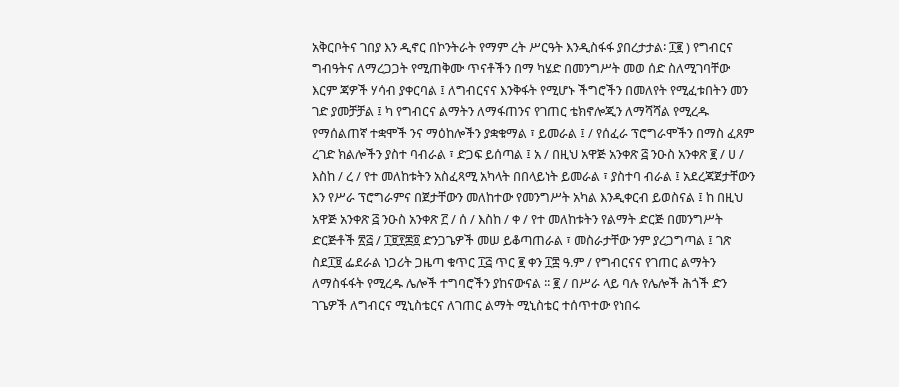አቅርቦትና ገበያ እን ዲኖር በኮንትራት የማም ረት ሥርዓት እንዲስፋፋ ያበረታታል፡ ፲፪ ) የግብርና ግብዓትና ለማረጋጋት የሚጠቅሙ ጥናቶችን በማ ካሄድ በመንግሥት መወ ሰድ ስለሚገባቸው እርም ጃዎች ሃሳብ ያቀርባል ፤ ለግብርናና እንቅፋት የሚሆኑ ችግሮችን በመለየት የሚፈቱበትን መን ገድ ያመቻቻል ፤ ካ የግብርና ልማትን ለማፋጠንና የገጠር ቴክኖሎጂን ለማሻሻል የሚረዱ የማሰልጠኛ ተቋሞች ንና ማዕከሎችን ያቋቁማል ፣ ይመራል ፤ / የሰፈራ ፕሮግራሞችን በማስ ፈጸም ረገድ ክልሎችን ያስተ ባብራል ፣ ድጋፍ ይሰጣል ፤ አ / በዚህ አዋጅ አንቀጽ ፭ ንዑስ አንቀጽ ፪ / ሀ / እስከ / ረ / የተ መለከቱትን አስፈጻሚ አካላት በበላይነት ይመራል ፣ ያስተባ ብራል ፤ አደረጃጀታቸውን እን የሥራ ፕሮግራምና በጀታቸውን መለከተው የመንግሥት አካል እንዲቀርብ ይወስናል ፤ ከ በዚህ አዋጅ አንቀጽ ፭ ንዑስ አንቀጽ ፫ / ሰ / እስከ / ቀ / የተ መለከቱትን የልማት ድርጅ በመንግሥት ድርጅቶች ፳፭ / ፲፱፻፷፬ ድንጋጌዎች መሠ ይቆጣጠራል ፣ መስራታቸው ንም ያረጋግጣል ፤ ገጽ ስደ፲፱ ፌደራል ነጋሪት ጋዜጣ ቁጥር ፲፭ ጥር ፪ ቀን ፲፰ ዓ.ም / የግብርናና የገጠር ልማትን ለማስፋፋት የሚረዱ ሌሎች ተግባሮችን ያከናውናል ፡፡ ፪ / በሥራ ላይ ባሉ የሌሎች ሕጎች ድን ገጌዎች ለግብርና ሚኒስቴርና ለገጠር ልማት ሚኒስቴር ተሰጥተው የነበሩ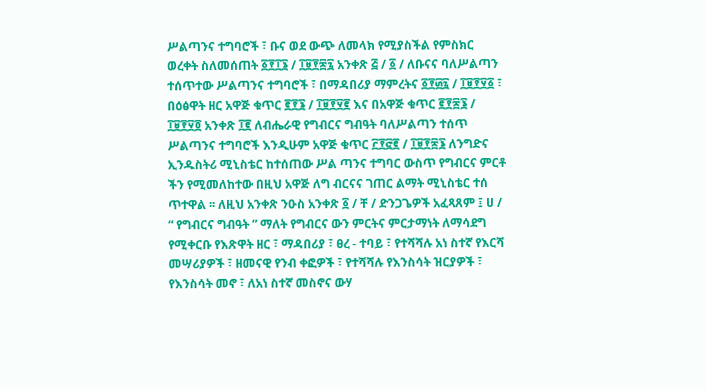ሥልጣንና ተግባሮች ፣ ቡና ወደ ውጭ ለመላክ የሚያስችል የምስክር ወረቀት ስለመሰጠት ፩፻፲፮ / ፲፱፻፷፯ አንቀጽ ፭ / ፩ / ለቡናና ባለሥልጣን ተሰጥተው ሥልጣንና ተግባሮች ፣ በማዳበሪያ ማምረትና ፩፻፴፯ / ፲፱፻፶፩ ፣ በዕፅዋት ዘር አዋጅ ቁጥር ፪፻፮ / ፲፱፻፶፪ እና በአዋጅ ቁጥር ፪፻፷፮ / ፲፱፻፶፬ አንቀጽ ፲፪ ለብሔራዊ የግብርና ግብዓት ባለሥልጣን ተሰጥ ሥልጣንና ተግባሮች እንዲሁም አዋጅ ቁጥር ፫፻፸፪ / ፲፱፻፷፮ ለንግድና ኢንዱስትሪ ሚኒስቴር ከተሰጠው ሥል ጣንና ተግባር ውስጥ የግብርና ምርቶ ችን የሚመለከተው በዚህ አዋጅ ለግ ብርናና ገጠር ልማት ሚኒስቴር ተሰ ጥተዋል ፡፡ ለዚህ አንቀጽ ንዑስ አንቀጽ ፩ / ቸ / ድንጋጌዎች አፈጻጸም ፤ ሀ / “ የግብርና ግብዓት ” ማለት የግብርና ውን ምርትና ምርታማነት ለማሳደግ የሚቀርቡ የእጽዋት ዘር ፣ ማዳበሪያ ፣ ፀረ - ተባይ ፣ የተሻሻሉ አነ ስተኛ የእርሻ መሣሪያዎች ፣ ዘመናዊ የንብ ቀፎዎች ፣ የተሻሻሉ የእንስሳት ዝርያዎች ፣ የእንስሳት መኖ ፣ ለአነ ስተኛ መስኖና ውሃ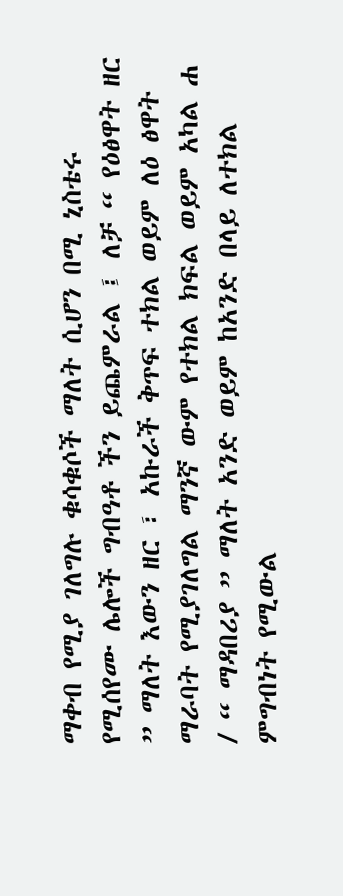ማቀብ የሚያ ገለግሉ ቁሳቁሶች ማለት ሲሆን በሚ ኒስቴሩ የሚሰየሙ ሌሎች ግብዓቶ ችን ይጨምራል ፤ ለቻ “ የዕፅዋት ዘር ” ማለት እውን ዘር ፣ አኩራች ቅጥፍ ተክል ወይም ለዕ ፅዋት ማራባት የሚያገለግል ማንኛ ውም የተክል ክፍል ወይም አካል ሐ / “ ማዳበሪያ ” ማለት አንድ ወይም ከአንድ በላይ ለተክል ምግብነት የሚውል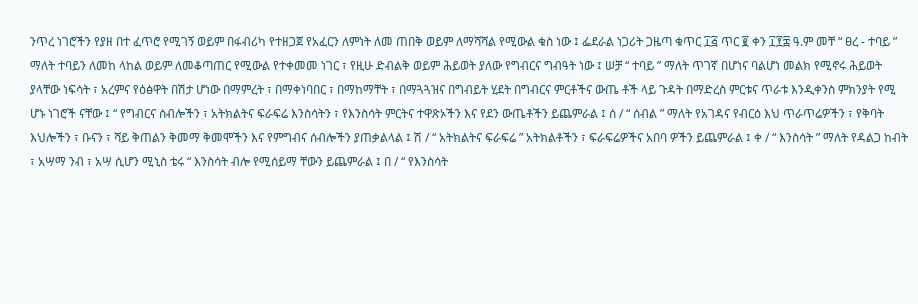ንጥረ ነገሮችን የያዘ በተ ፈጥሮ የሚገኝ ወይም በፋብሪካ የተዘጋጀ የአፈርን ለምነት ለመ ጠበቅ ወይም ለማሻሻል የሚውል ቁስ ነው ፤ ፌደራል ነጋሪት ጋዜጣ ቁጥር ፲፭ ጥር ፪ ቀን ፲፻፰ ዓ.ም መቸ “ ፀረ - ተባይ ” ማለት ተባይን ለመከ ላከል ወይም ለመቆጣጠር የሚውል የተቀመመ ነገር ፣ የዚሁ ድብልቅ ወይም ሕይወት ያለው የግብርና ግብዓት ነው ፤ ሠቻ “ ተባይ ” ማለት ጥገኛ በሆነና ባልሆነ መልክ የሚኖሩ ሕይወት ያላቸው ነፍሳት ፣ አረምና የዕፅዋት በሽታ ሆነው በማምረት ፣ በማቀነባበር ፣ በማከማቸት ፣ በማጓጓዝና በግብይት ሂደት በግብርና ምርቶችና ውጤ ቶች ላይ ጉዳት በማድረስ ምርቱና ጥራቱ እንዲቀንስ ምክንያት የሚ ሆኑ ነገሮች ናቸው ፤ “ የግብርና ሰብሎችን ፣ አትክልትና ፍራፍሬ እንስሳትን ፣ የእንስሳት ምርትና ተዋጽኦችን እና የደን ውጤቶችን ይጨምራል ፤ ሰ / “ ሰብል ” ማለት የአገዳና የብርዕ እህ ጥራጥሬዎችን ፣ የቅባት እህሎችን ፣ ቡናን ፣ ሻይ ቅጠልን ቅመማ ቅመሞችን እና የምግብና ሰብሎችን ያጠቃልላል ፤ ሽ / “ አትክልትና ፍራፍሬ ” አትክልቶችን ፣ ፍራፍሬዎችና አበባ ዎችን ይጨምራል ፤ ቀ / “ እንስሳት ” ማለት የዳልጋ ከብት ፣ አሣማ ንብ ፣ አሣ ሲሆን ሚኒስ ቴሩ “ እንስሳት ብሎ የሚሰይማ ቸውን ይጨምራል ፤ በ / “ የእንስሳት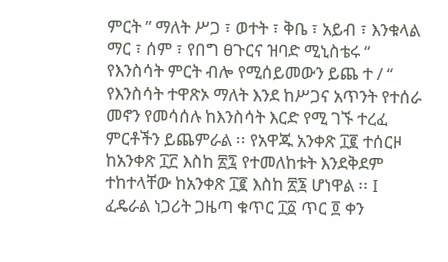ምርት ” ማለት ሥጋ ፣ ወተት ፣ ቅቤ ፣ አይብ ፣ እንቁላል ማር ፣ ሰም ፣ የበግ ፀጉርና ዝባድ ሚኒስቴሩ “ የእንስሳት ምርት ብሎ የሚሰይመውን ይጨ ተ / “ የእንስሳት ተዋጽኦ ማለት እንደ ከሥጋና አጥንት የተሰራ መኖን የመሳሰሉ ከእንስሳት እርድ የሚ ገኙ ተረፈ ምርቶችን ይጨምራል ፡፡ የአዋጁ አንቀጽ ፲፪ ተሰርዞ ከአንቀጽ ፲፫ እስከ ፳፯ የተመለከቱት እንደቅደም ተከተላቸው ከአንቀጽ ፲፪ እስከ ፳፮ ሆነዋል ፡፡ I ፈዴራል ነጋሪት ጋዜጣ ቁጥር ፲፩ ጥር ፬ ቀን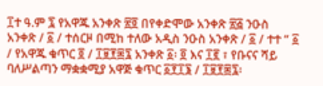፲ተ ዓ.ም ፯ የአዋጁ አንቀጽ ፳፬ በየቀድሞው አንቀጽ ፳፭ ንዑስ አንቀጽ / ፩ / ተሰርዞ በሚከ ተለው አዲስ ንዑስ አንቀጽ / ፩ / ተተ “ ፩ / የአዋጁ ቁጥር ፬ / ፲፱፻፷፯ አንቀጽ ፩፡ ፬ እና ፲፪ ፣ የቡናና ሻይ ባለሥልጣን ማቋቋሚያ አዋጅ ቁጥር ፩፻፲፮ / ፲፱፻፷፯፡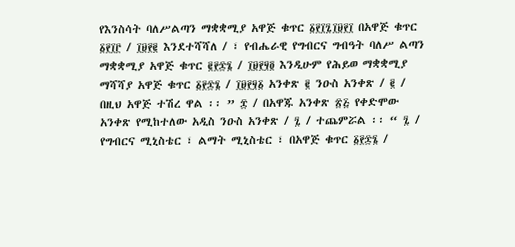የእንስሳት ባለሥልጣን ማቋቋሚያ አዋጅ ቁጥር ፩፻፲፯፲፱፻፲ በአዋጅ ቁጥር ፩፻፲፫ / ፲፱፻፪ እንደተሻሻለ / ፣ የብሔራዊ የግብርና ግብዓት ባለሥ ልጣን ማቋቋሚያ አዋጅ ቁጥር ፪፻፷፮ / ፲፱፻፶፬ እንዲሁም የሕይወ ማቋቋሚያ ማሻሻያ አዋጅ ቁጥር ፩፻፷፮ / ፲፱፻፶፩ አንቀጽ ፪ ንዑስ አንቀጽ / ፪ / በዚህ አዋጅ ተሽረ ዋል ፡፡ ” ፰ / በአዋጁ አንቀጽ ፳፭ የቀድሞው አንቀጽ የሚከተለው አዲስ ንዑስ አንቀጽ / ፯ / ተጨምሯል ፡፡ “ ፯ / የግብርና ሚኒስቴር ፣ ልማት ሚኒስቴር ፣ በአዋጅ ቁጥር ፩፻፷፮ /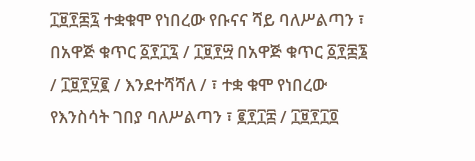፲፱፻፷፯ ተቋቁሞ የነበረው የቡናና ሻይ ባለሥልጣን ፣ በአዋጅ ቁጥር ፩፻፲፯ / ፲፱፻፵ በአዋጅ ቁጥር ፩፻፷፮ / ፲፱፻፶፪ / እንደተሻሻለ / ፣ ተቋ ቁሞ የነበረው የእንስሳት ገበያ ባለሥልጣን ፣ ፪፻፲፰ / ፲፱፻፲፬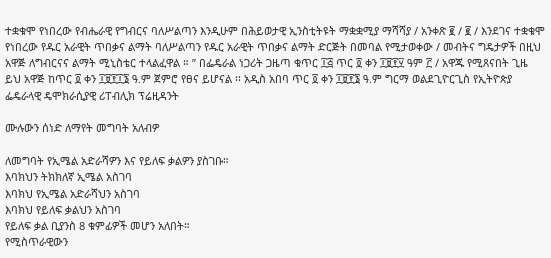ተቋቁሞ የነበረው የብሔራዊ የግብርና ባለሥልጣን እንዲሁም በሕይወታዊ ኢንስቲትዩት ማቋቋሚያ ማሻሻያ / አንቀጽ ፪ / ፪ / እንደገና ተቋቁሞ የነበረው የዱር አራዊት ጥበቃና ልማት ባለሥልጣን የዱር አራዊት ጥበቃና ልማት ድርጅት በመባል የሚታወቀው / መብትና ግዴታዎች በዚህ አዋጅ ለግብርናና ልማት ሚኒስቴር ተላልፈዋል ። ” በፌዴራል ነጋሪት ጋዜጣ ቁጥር ፲፭ ጥር ፬ ቀን ፲፱፻፶ ዓም ፫ / አዋጁ የሚጸናበት ጊዜ ይህ አዋጅ ከጥር ፬ ቀን ፲፱፻፲፮ ዓ.ም ጀምሮ የፀና ይሆናል ፡፡ አዲስ አበባ ጥር ፬ ቀን ፲፱፻፮ ዓ.ም ግርማ ወልደጊዮርጊስ የኢትዮጵያ ፌዴራላዊ ዴሞክራሲያዊ ሪፐብሊክ ፕሬዚዳንት

ሙሉውን ሰነድ ለማየት መግባት አለብዎ

ለመግባት የኢሜል አድራሻዎን እና የይለፍ ቃልዎን ያስገቡ።
እባክህን ትክክለኛ ኢሜል አስገባ
እባክህ የኢሜል አድራሻህን አስገባ
እባክህ የይለፍ ቃልህን አስገባ
የይለፍ ቃል ቢያንስ 8 ቁምፊዎች መሆን አለበት።
የሚስጥራዊውን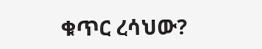ቁጥር ረሳህው?